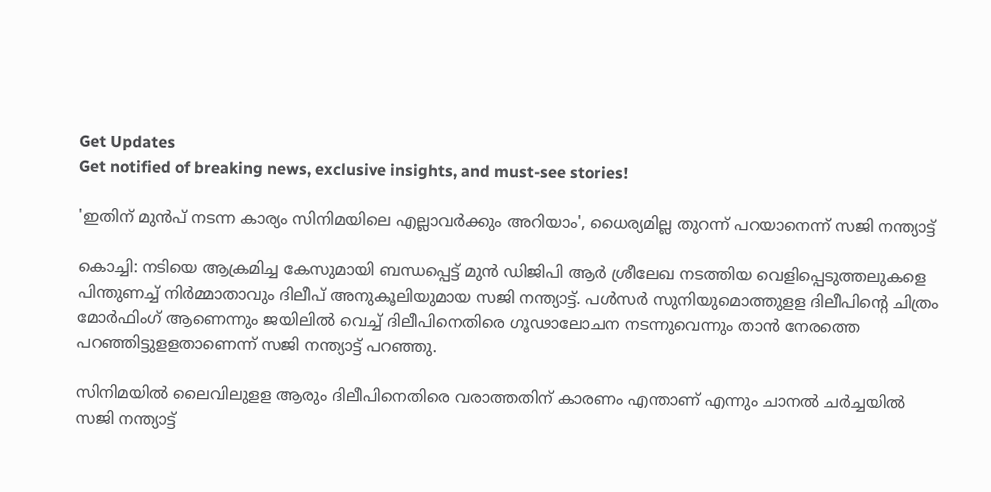Get Updates
Get notified of breaking news, exclusive insights, and must-see stories!

'ഇതിന് മുൻപ് നടന്ന കാര്യം സിനിമയിലെ എല്ലാവർക്കും അറിയാം', ധൈര്യമില്ല തുറന്ന് പറയാനെന്ന് സജി നന്ത്യാട്ട്

കൊച്ചി: നടിയെ ആക്രമിച്ച കേസുമായി ബന്ധപ്പെട്ട് മുൻ ഡിജിപി ആർ ശ്രീലേഖ നടത്തിയ വെളിപ്പെടുത്തലുകളെ പിന്തുണച്ച് നിർമ്മാതാവും ദിലീപ് അനുകൂലിയുമായ സജി നന്ത്യാട്ട്. പൾസർ സുനിയുമൊത്തുളള ദിലീപിന്റെ ചിത്രം മോർഫിംഗ് ആണെന്നും ജയിലിൽ വെച്ച് ദിലീപിനെതിരെ ഗൂഢാലോചന നടന്നുവെന്നും താൻ നേരത്തെ പറഞ്ഞിട്ടുളളതാണെന്ന് സജി നന്ത്യാട്ട് പറഞ്ഞു.

സിനിമയില്‍ ലൈവിലുളള ആരും ദിലീപിനെതിരെ വരാത്തതിന് കാരണം എന്താണ് എന്നും ചാനൽ ചർച്ചയിൽ സജി നന്ത്യാട്ട്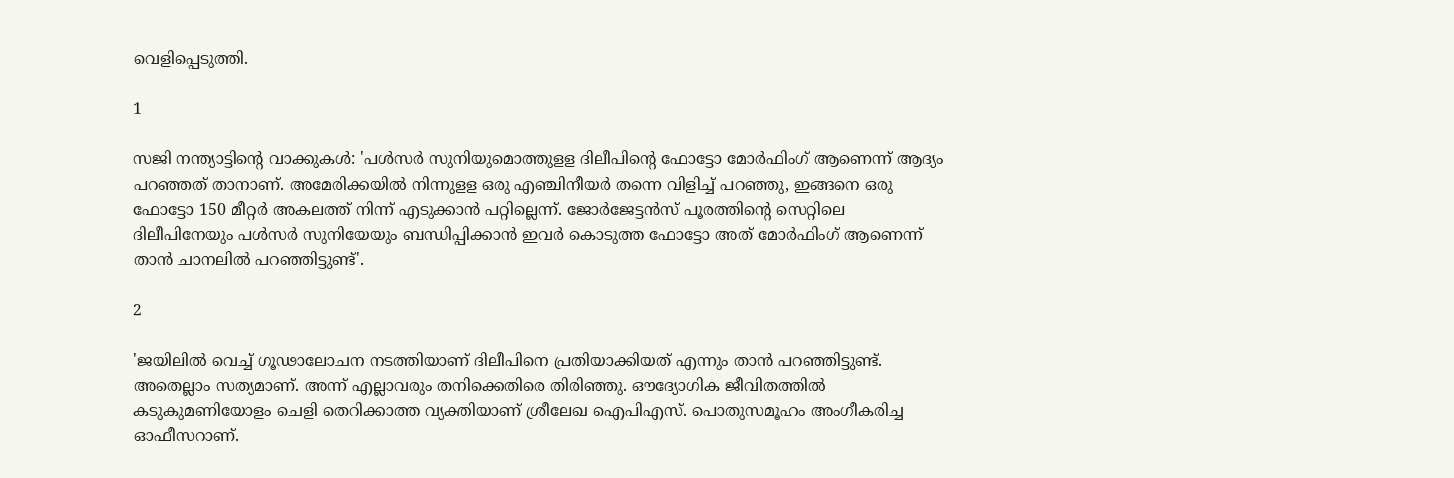വെളിപ്പെടുത്തി.

1

സജി നന്ത്യാട്ടിന്റെ വാക്കുകള്‍: 'പള്‍സര്‍ സുനിയുമൊത്തുളള ദിലീപിന്റെ ഫോട്ടോ മോര്‍ഫിംഗ് ആണെന്ന് ആദ്യം പറഞ്ഞത് താനാണ്. അമേരിക്കയില്‍ നിന്നുളള ഒരു എഞ്ചിനീയര്‍ തന്നെ വിളിച്ച് പറഞ്ഞു, ഇങ്ങനെ ഒരു ഫോട്ടോ 150 മീറ്റര്‍ അകലത്ത് നിന്ന് എടുക്കാന്‍ പറ്റില്ലെന്ന്. ജോര്‍ജേട്ടന്‍സ് പൂരത്തിന്റെ സെറ്റിലെ ദിലീപിനേയും പള്‍സര്‍ സുനിയേയും ബന്ധിപ്പിക്കാന്‍ ഇവര്‍ കൊടുത്ത ഫോട്ടോ അത് മോര്‍ഫിംഗ് ആണെന്ന് താന്‍ ചാനലില്‍ പറഞ്ഞിട്ടുണ്ട്'.

2

'ജയിലില്‍ വെച്ച് ഗൂഢാലോചന നടത്തിയാണ് ദിലീപിനെ പ്രതിയാക്കിയത് എന്നും താന്‍ പറഞ്ഞിട്ടുണ്ട്. അതെല്ലാം സത്യമാണ്. അന്ന് എല്ലാവരും തനിക്കെതിരെ തിരിഞ്ഞു. ഔദ്യോഗിക ജീവിതത്തില്‍ കടുകുമണിയോളം ചെളി തെറിക്കാത്ത വ്യക്തിയാണ് ശ്രീലേഖ ഐപിഎസ്. പൊതുസമൂഹം അംഗീകരിച്ച ഓഫീസറാണ്.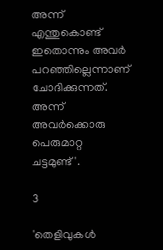അന്ന് എന്തുകൊണ്ട് ഇതൊന്നും അവര്‍ പറഞ്ഞില്ലെന്നാണ് ചോദിക്കുന്നത്. അന്ന് അവര്‍ക്കൊരു പെരുമാറ്റ ചട്ടമുണ്ട്'.

3

'തെളിവുകള്‍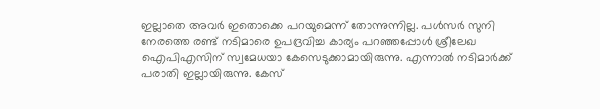ഇല്ലാതെ അവര്‍ ഇതൊക്കെ പറയുമെന്ന് തോന്നുന്നില്ല. പള്‍സര്‍ സുനി നേരത്തെ രണ്ട് നടിമാരെ ഉപദ്രവിച്ച കാര്യം പറഞ്ഞപ്പോള്‍ ശ്രീലേഖ ഐപിഎസിന് സ്വമേധയാ കേസെടുക്കാമായിരുന്നു. എന്നാല്‍ നടിമാര്‍ക്ക് പരാതി ഇല്ലായിരുന്നു. കേസ്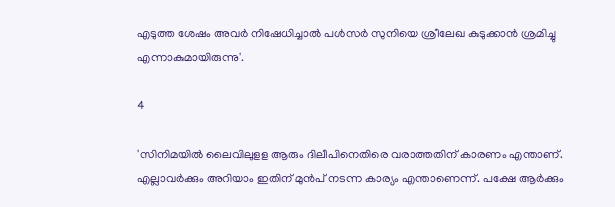എടുത്ത ശേഷം അവര്‍ നിഷേധിച്ചാല്‍ പള്‍സര്‍ സുനിയെ ശ്രീലേഖ കുടുക്കാന്‍ ശ്രമിച്ചു എന്നാകുമായിരുന്നു'.

4

'സിനിമയില്‍ ലൈവിലുളള ആരും ദിലീപിനെതിരെ വരാത്തതിന് കാരണം എന്താണ്. എല്ലാവര്‍ക്കും അറിയാം ഇതിന് മുന്‍പ് നടന്ന കാര്യം എന്താണെന്ന്. പക്ഷേ ആര്‍ക്കും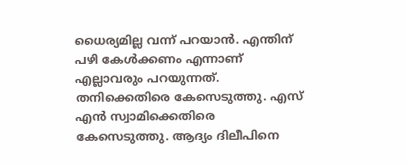ധൈര്യമില്ല വന്ന് പറയാന്‍. എന്തിന് പഴി കേള്‍ക്കണം എന്നാണ് എല്ലാവരും പറയുന്നത്. തനിക്കെതിരെ കേസെടുത്തു. എസ് എന്‍ സ്വാമിക്കെതിരെ കേസെടുത്തു. ആദ്യം ദിലീപിനെ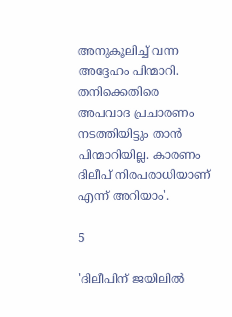അനുകൂലിച്ച് വന്ന അദ്ദേഹം പിന്മാറി. തനിക്കെതിരെ അപവാദ പ്രചാരണം നടത്തിയിട്ടും താന്‍ പിന്മാറിയില്ല. കാരണം ദിലീപ് നിരപരാധിയാണ് എന്ന് അറിയാം'.

5

'ദിലീപിന് ജയിലില്‍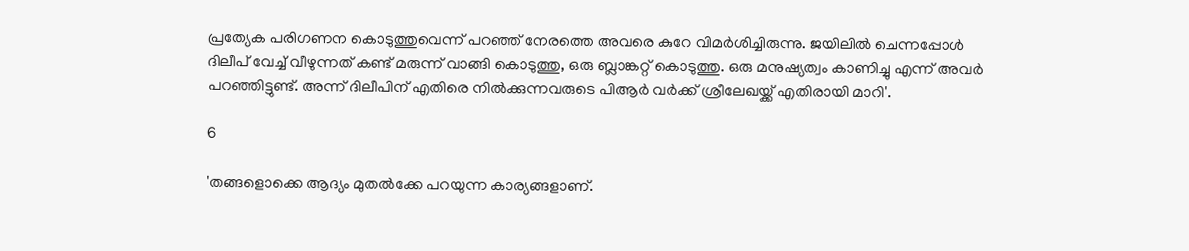പ്രത്യേക പരിഗണന കൊടുത്തുവെന്ന് പറഞ്ഞ് നേരത്തെ അവരെ കുറേ വിമര്‍ശിച്ചിരുന്നു. ജയിലില്‍ ചെന്നപ്പോള്‍ ദിലീപ് വേച്ച് വീഴുന്നത് കണ്ട് മരുന്ന് വാങ്ങി കൊടുത്തു, ഒരു ബ്ലാങ്കറ്റ് കൊടുത്തു. ഒരു മനുഷ്യത്വം കാണിച്ചു എന്ന് അവര്‍ പറഞ്ഞിട്ടുണ്ട്. അന്ന് ദിലീപിന് എതിരെ നില്‍ക്കുന്നവരുടെ പിആര്‍ വര്‍ക്ക് ശ്രീലേഖയ്ക്ക് എതിരായി മാറി'.

6

'തങ്ങളൊക്കെ ആദ്യം മുതല്‍ക്കേ പറയുന്ന കാര്യങ്ങളാണ്.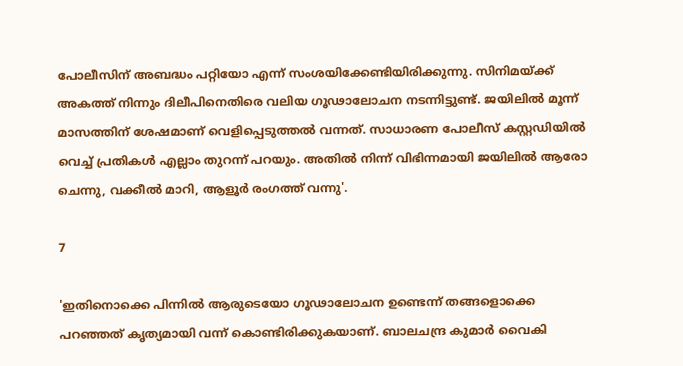പോലീസിന് അബദ്ധം പറ്റിയോ എന്ന് സംശയിക്കേണ്ടിയിരിക്കുന്നു. സിനിമയ്ക്ക് അകത്ത് നിന്നും ദിലീപിനെതിരെ വലിയ ഗൂഢാലോചന നടന്നിട്ടുണ്ട്. ജയിലില്‍ മൂന്ന് മാസത്തിന് ശേഷമാണ് വെളിപ്പെടുത്തല്‍ വന്നത്. സാധാരണ പോലീസ് കസ്റ്റഡിയില്‍ വെച്ച് പ്രതികള്‍ എല്ലാം തുറന്ന് പറയും. അതില്‍ നിന്ന് വിഭിന്നമായി ജയിലില്‍ ആരോ ചെന്നു, വക്കീല്‍ മാറി, ആളൂര്‍ രംഗത്ത് വന്നു'.

7

'ഇതിനൊക്കെ പിന്നില്‍ ആരുടെയോ ഗൂഢാലോചന ഉണ്ടെന്ന് തങ്ങളൊക്കെ പറഞ്ഞത് കൃത്യമായി വന്ന് കൊണ്ടിരിക്കുകയാണ്. ബാലചന്ദ്ര കുമാര്‍ വൈകി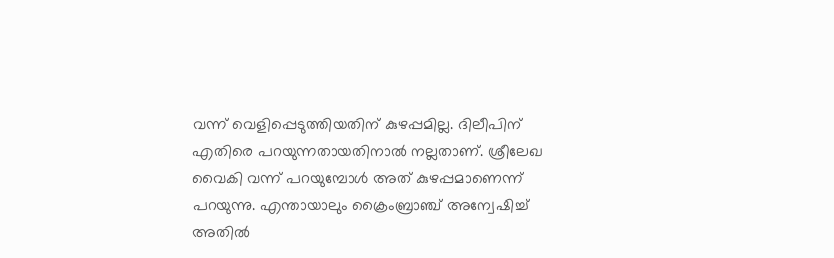വന്ന് വെളിപ്പെടുത്തിയതിന് കുഴപ്പമില്ല. ദിലീപിന് എതിരെ പറയുന്നതായതിനാല്‍ നല്ലതാണ്. ശ്രീലേഖ വൈകി വന്ന് പറയുമ്പോള്‍ അത് കുഴപ്പമാണെന്ന് പറയുന്നു. എന്തായാലും ക്രൈംബ്രാഞ്ച് അന്വേഷിച്ച് അതില്‍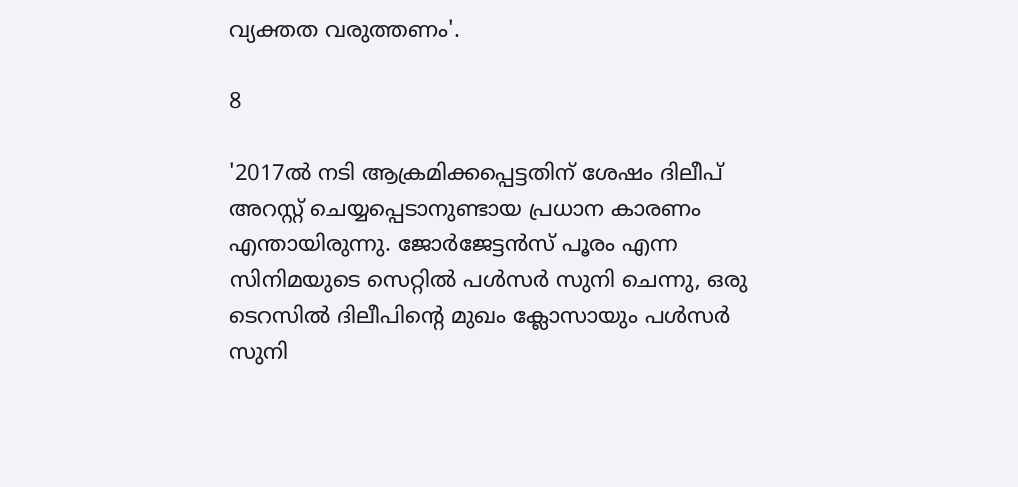വ്യക്തത വരുത്തണം'.

8

'2017ല്‍ നടി ആക്രമിക്കപ്പെട്ടതിന് ശേഷം ദിലീപ് അറസ്റ്റ് ചെയ്യപ്പെടാനുണ്ടായ പ്രധാന കാരണം എന്തായിരുന്നു. ജോര്‍ജേട്ടന്‍സ് പൂരം എന്ന സിനിമയുടെ സെറ്റില്‍ പള്‍സര്‍ സുനി ചെന്നു, ഒരു ടെറസില്‍ ദിലീപിന്റെ മുഖം ക്ലോസായും പള്‍സര്‍ സുനി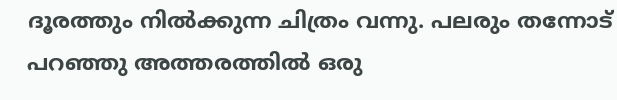ദൂരത്തും നില്‍ക്കുന്ന ചിത്രം വന്നു. പലരും തന്നോട് പറഞ്ഞു അത്തരത്തില്‍ ഒരു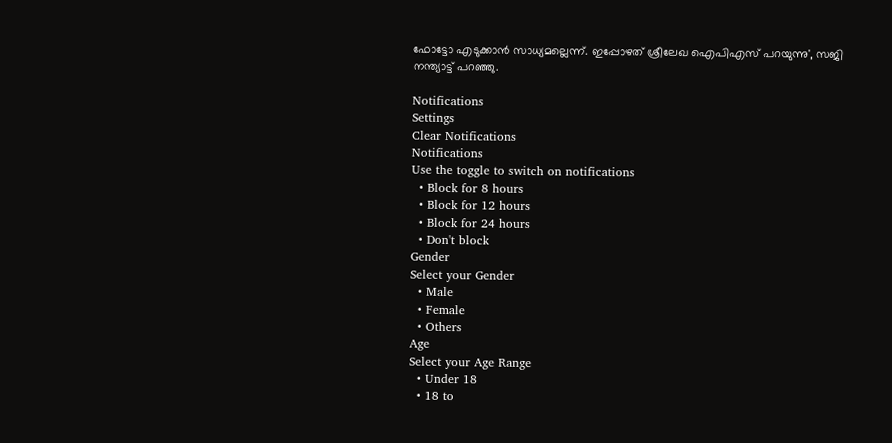ഫോട്ടോ എടുക്കാന്‍ സാധ്യമല്ലെന്ന്. ഇപ്പോഴത് ശ്രീലേഖ ഐപിഎസ് പറയുന്നു', സജി നന്ത്യാട്ട് പറഞ്ഞു.

Notifications
Settings
Clear Notifications
Notifications
Use the toggle to switch on notifications
  • Block for 8 hours
  • Block for 12 hours
  • Block for 24 hours
  • Don't block
Gender
Select your Gender
  • Male
  • Female
  • Others
Age
Select your Age Range
  • Under 18
  • 18 to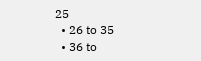25
  • 26 to 35
  • 36 to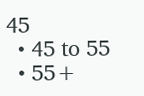45
  • 45 to 55
  • 55+